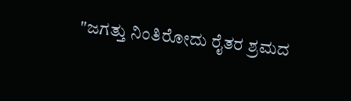"ಜಗತ್ತು ನಿಂತಿರೋದು ರೈತರ ಶ್ರಮದ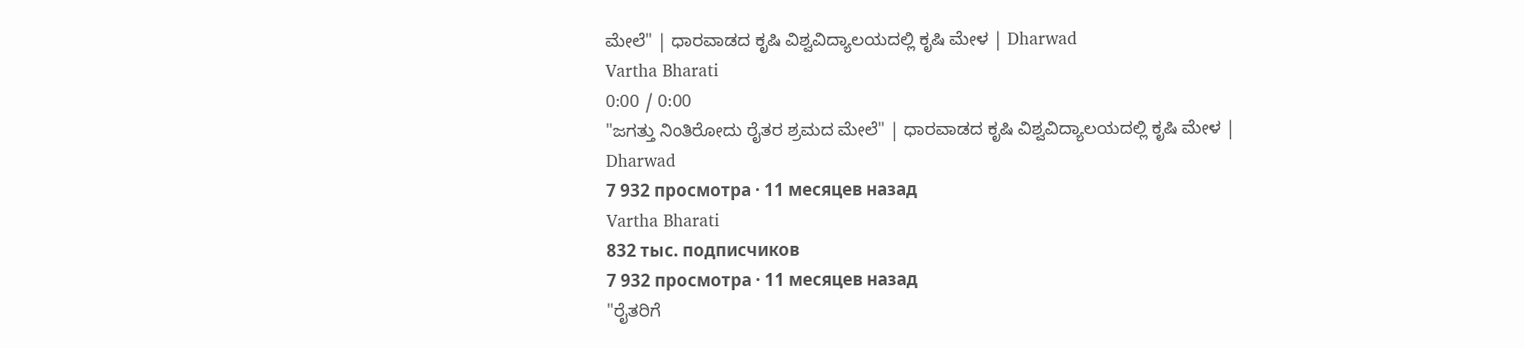ಮೇಲೆ" | ಧಾರವಾಡದ ಕೃಷಿ ವಿಶ್ವವಿದ್ಯಾಲಯದಲ್ಲಿ ಕೃಷಿ ಮೇಳ | Dharwad
Vartha Bharati
0:00 / 0:00
"ಜಗತ್ತು ನಿಂತಿರೋದು ರೈತರ ಶ್ರಮದ ಮೇಲೆ" | ಧಾರವಾಡದ ಕೃಷಿ ವಿಶ್ವವಿದ್ಯಾಲಯದಲ್ಲಿ ಕೃಷಿ ಮೇಳ | Dharwad
7 932 просмотра · 11 месяцев назад
Vartha Bharati
832 тыс. подписчиков
7 932 просмотра · 11 месяцев назад
"ರೈತರಿಗೆ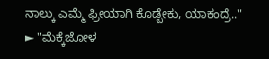ನಾಲ್ಕು ಎಮ್ಮೆ ಫ್ರೀಯಾಗಿ ಕೊಡ್ಬೇಕು, ಯಾಕಂದ್ರೆ.."
► "ಮೆಕ್ಕೆಜೋಳ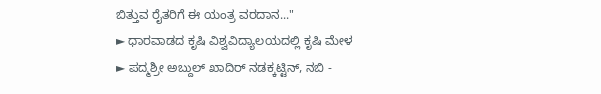ಬಿತ್ತುವ ರೈತರಿಗೆ ಈ ಯಂತ್ರ ವರದಾನ..."
► ಧಾರವಾಡದ ಕೃಷಿ ವಿಶ್ವವಿದ್ಯಾಲಯದಲ್ಲಿ ಕೃಷಿ ಮೇಳ
► ಪದ್ಮಶ್ರೀ ಅಬ್ದುಲ್ ಖಾದಿರ್ ನಡಕ್ಕಟ್ಟಿನ್, ನಬಿ -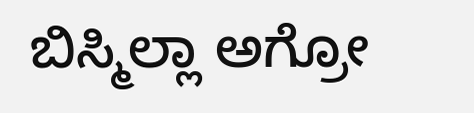ಬಿಸ್ಮಿಲ್ಲಾ ಅಗ್ರೋ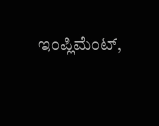ಇಂಪ್ಲಿಮೆಂಟ್,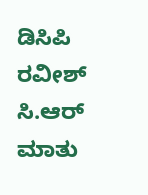ಡಿಸಿಪಿ ರವೀಶ್ ಸಿ.ಆರ್ ಮಾತು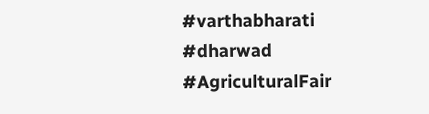#varthabharati #dharwad #AgriculturalFair